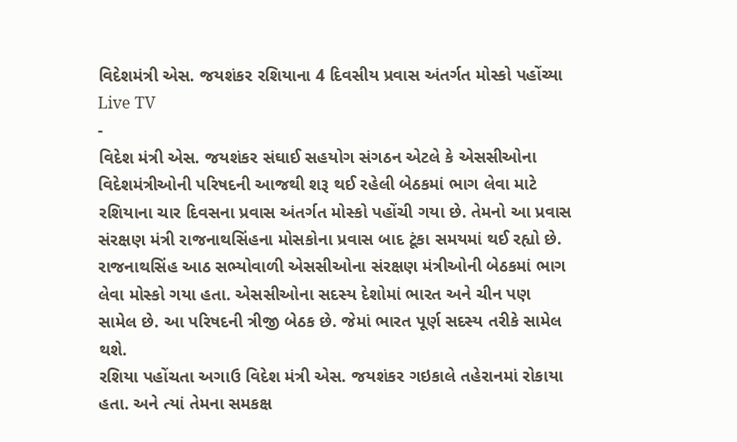વિદેશમંત્રી એસ. જયશંકર રશિયાના 4 દિવસીય પ્રવાસ અંતર્ગત મોસ્કો પહોંચ્યા
Live TV
-
વિદેશ મંત્રી એસ. જયશંકર સંઘાઈ સહયોગ સંગઠન એટલે કે એસસીઓના વિદેશમંત્રીઓની પરિષદની આજથી શરૂ થઈ રહેલી બેઠકમાં ભાગ લેવા માટે રશિયાના ચાર દિવસના પ્રવાસ અંતર્ગત મોસ્કો પહોંચી ગયા છે. તેમનો આ પ્રવાસ સંરક્ષણ મંત્રી રાજનાથસિંહના મોસકોના પ્રવાસ બાદ ટૂંકા સમયમાં થઈ રહ્યો છે.
રાજનાથસિંહ આઠ સભ્યોવાળી એસસીઓના સંરક્ષણ મંત્રીઓની બેઠકમાં ભાગ લેવા મોસ્કો ગયા હતા. એસસીઓના સદસ્ય દેશોમાં ભારત અને ચીન પણ સામેલ છે. આ પરિષદની ત્રીજી બેઠક છે. જેમાં ભારત પૂર્ણ સદસ્ય તરીકે સામેલ થશે.
રશિયા પહોંચતા અગાઉ વિદેશ મંત્રી એસ. જયશંકર ગઇકાલે તહેરાનમાં રોકાયા હતા. અને ત્યાં તેમના સમકક્ષ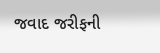જવાદ જરીફની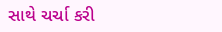સાથે ચર્ચા કરી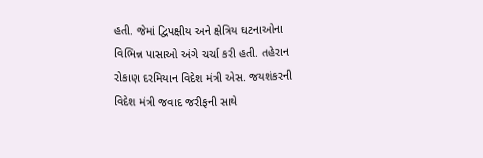હતી. જેમાં દ્વિપક્ષીય અને ક્ષેત્રિય ઘટનાઓના વિભિન્ન પાસાઓ અંગે ચર્ચા કરી હતી. તહેરાન રોકાણ દરમિયાન વિદેશ મંત્રી એસ. જયશંકરની વિદેશ મંત્રી જવાદ જરીફની સાથે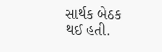સાર્થક બેઠક થઈ હતી.